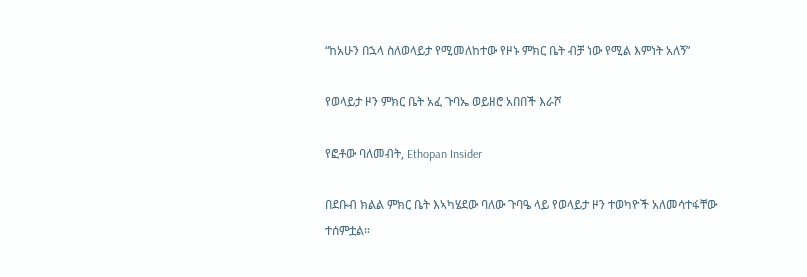“ከአሁን በኋላ ስለወላይታ የሚመለከተው የዞኑ ምክር ቤት ብቻ ነው የሚል እምነት አለኝ”

የወላይታ ዞን ምክር ቤት አፈ ጉባኤ ወይዘሮ አበበች እራሾ

የፎቶው ባለመብት, Ethopan Insider

በደቡብ ክልል ምክር ቤት እኣካሄደው ባለው ጉባዔ ላይ የወላይታ ዞን ተወካዮች አለመሳተፋቸው ተሰምቷል።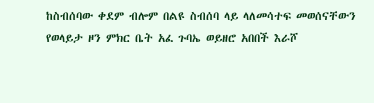ከስብሰባው ቀደም ብሎም በልዩ ስብሰባ ላይ ላለመሳተፍ መወሰናቸውን የወላይታ ዞን ምክር ቤት አፈ ጉባኤ ወይዘሮ አበበች እራሾ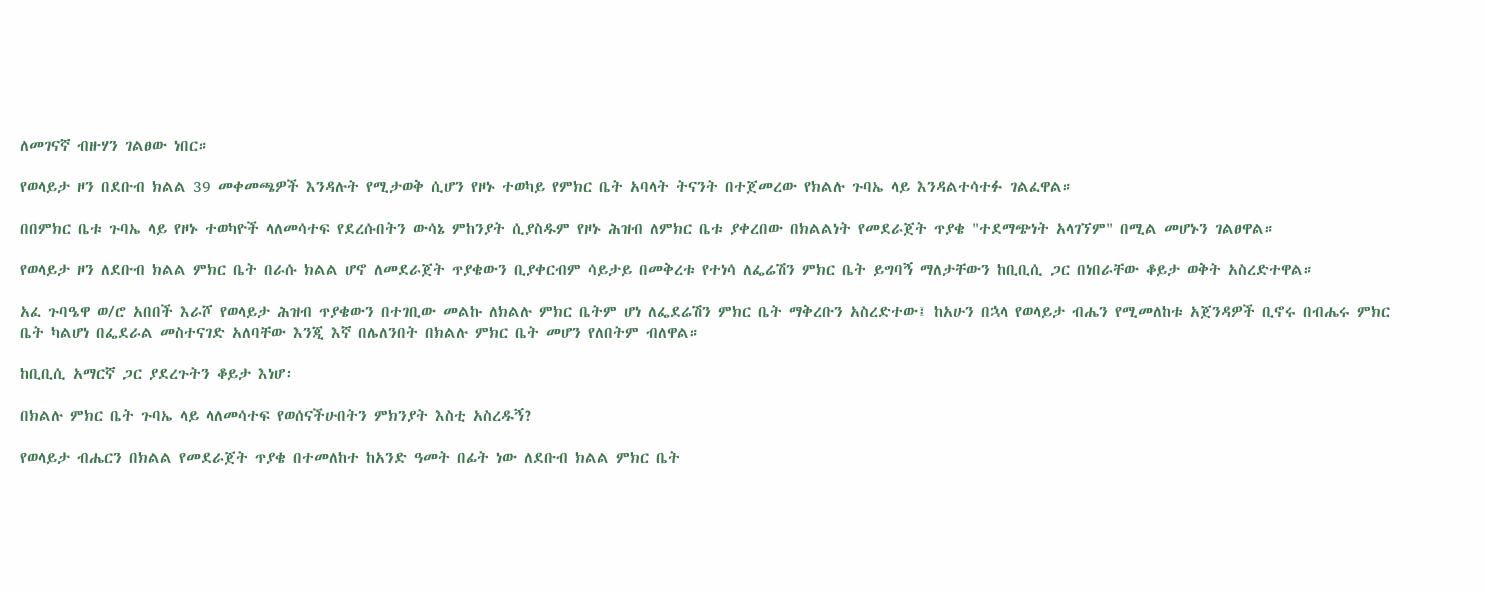ለመገናኛ ብዙሃን ገልፀው ነበር።

የወላይታ ዞን በደቡብ ክልል 39 መቀመጫዎች እንዳሉት የሚታወቅ ሲሆን የዞኑ ተወካይ የምክር ቤት አባላት ትናንት በተጀመረው የክልሉ ጉባኤ ላይ እንዳልተሳተፉ ገልፈዋል።

በበምክር ቤቱ ጉባኤ ላይ የዞኑ ተወካዮች ላለመሳተፍ የደረሱበትን ውሳኔ ምከንያት ሲያስዱም የዞኑ ሕዝብ ለምክር ቤቱ ያቀረበው በክልልነት የመደራጀት ጥያቄ "ተደማጭነት አላገኘም" በሚል መሆኑን ገልፀዋል።

የወላይታ ዞን ለደቡብ ክልል ምክር ቤት በራሱ ክልል ሆኖ ለመደራጀት ጥያቄውን ቢያቀርብም ሳይታይ በመቅረቱ የተነሳ ለፌሬሽን ምክር ቤት ይግባኝ ማለታቸውን ከቢቢሲ ጋር በነበራቸው ቆይታ ወቅት አስረድተዋል።

አፈ ጉባዔዋ ወ/ሮ አበበች እራሾ የወላይታ ሕዝብ ጥያቄውን በተገቢው መልኩ ለክልሉ ምክር ቤትም ሆነ ለፌደሬሽን ምክር ቤት ማቅረቡን አስረድተው፤ ከአሁን በኋላ የወላይታ ብሔን የሚመለከቱ አጀንዳዎች ቢኖሩ በብሔሩ ምክር ቤት ካልሆነ በፌደራል መስተናገድ አለባቸው እንጂ እኛ በሌለንበት በክልሉ ምክር ቤት መሆን የለበትም ብለዋል።

ከቢቢሲ አማርኛ ጋር ያደረጉትን ቆይታ እነሆ፡

በክልሉ ምክር ቤት ጉባኤ ላይ ላለመሳተፍ የወሰናችሁበትን ምክንያት እስቲ አስረዱኝ?

የወላይታ ብሔርን በክልል የመደራጀት ጥያቄ በተመለከተ ከአንድ ዓመት በፊት ነው ለደቡብ ክልል ምክር ቤት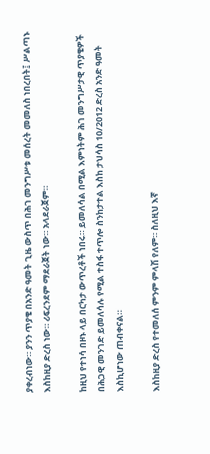ያቀረብነው። ያንን ጥያቄ በአንድ ዓመት ጊዜ ውስጥ በሕገ መንግሥቱ መሰረት መመለስ ነበረበት፤ ሥልጣኑ እስከዚያ ድረስ ነው። ሪፍረንደም ማደራጀት ነው። አላደራጀም።

ከዚህ የተነሳ በዞኑ ላይ በርካታ ውጥረቶች ነበሩ። ይመለሳል በሚል እምነትም ሕገ መንግሥታዊ ጥያቄዎች በሕጋዊ መንገድ ይመለሳሉ የሚል ተስፋ ተጥሎ ስንከታተል እስከ ታህሳስ 10/2012 ድረስ አንድ ዓመት እስኪሆነው ጠብቀናል።

እስከዚያ ድረስ የተመለሰ ምንም ምላሽ የለም። ስለዚህ እኛ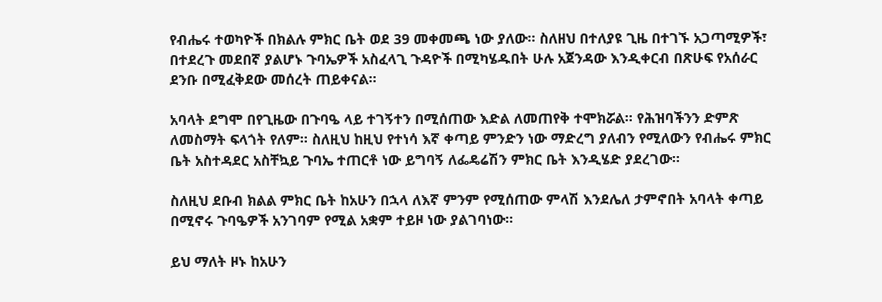የብሔሩ ተወካዮች በክልሉ ምክር ቤት ወደ 39 መቀመጫ ነው ያለው። ስለዘህ በተለያዩ ጊዜ በተገኙ አጋጣሚዎች፣ በተደረጉ መደበኛ ያልሆኑ ጉባኤዎች አስፈላጊ ጉዳዮች በሚካሄዱበት ሁሉ አጀንዳው እንዲቀርብ በጽሁፍ የአሰራር ደንቡ በሚፈቅደው መሰረት ጠይቀናል።

አባላት ደግሞ በየጊዜው በጉባዔ ላይ ተገኝተን በሚሰጠው እድል ለመጠየቅ ተሞክሯል። የሕዝባችንን ድምጽ ለመስማት ፍላጎት የለም። ስለዚህ ከዚህ የተነሳ እኛ ቀጣይ ምንድን ነው ማድረግ ያለብን የሚለውን የብሔሩ ምክር ቤት አስተዳደር አስቸኳይ ጉባኤ ተጠርቶ ነው ይግባኝ ለፌዴሬሽን ምክር ቤት እንዲሄድ ያደረገው።

ስለዚህ ደቡብ ክልል ምክር ቤት ከአሁን በኋላ ለእኛ ምንም የሚሰጠው ምላሽ እንደሌለ ታምኖበት አባላት ቀጣይ በሚኖሩ ጉባዔዎች አንገባም የሚል አቋም ተይዞ ነው ያልገባነው።

ይህ ማለት ዞኑ ከአሁን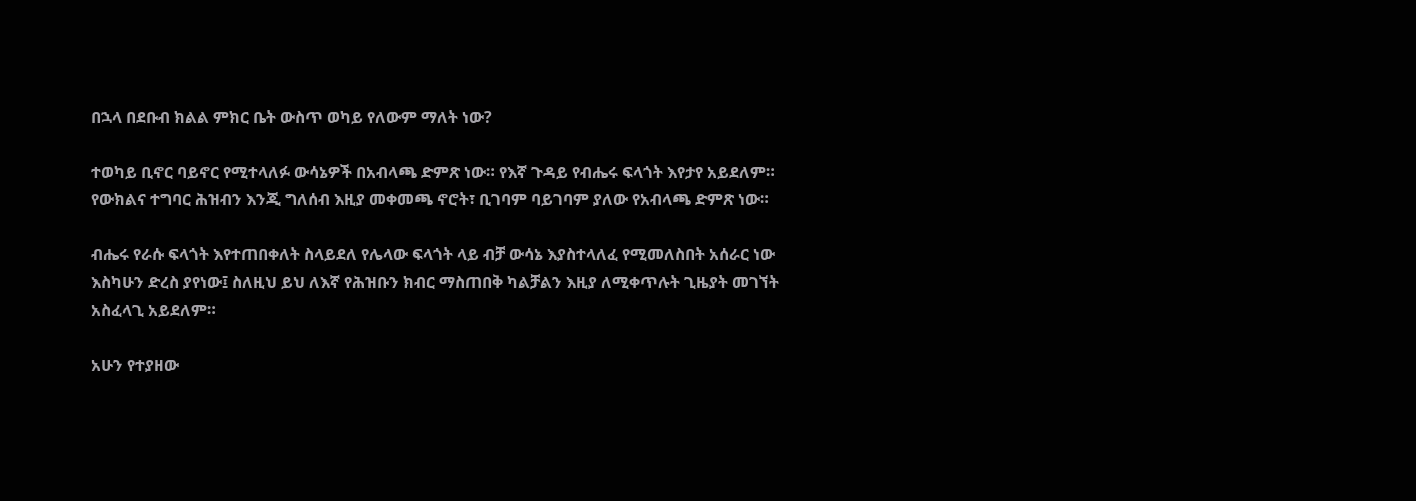በኋላ በደቡብ ክልል ምክር ቤት ውስጥ ወካይ የለውም ማለት ነው?

ተወካይ ቢኖር ባይኖር የሚተላለፉ ውሳኔዎች በአብላጫ ድምጽ ነው። የእኛ ጉዳይ የብሔሩ ፍላጎት እየታየ አይደለም። የውክልና ተግባር ሕዝብን እንጂ ግለሰብ እዚያ መቀመጫ ኖሮት፣ ቢገባም ባይገባም ያለው የአብላጫ ድምጽ ነው።

ብሔሩ የራሱ ፍላጎት እየተጠበቀለት ስላይደለ የሌላው ፍላጎት ላይ ብቻ ውሳኔ እያስተላለፈ የሚመለስበት አሰራር ነው እስካሁን ድረስ ያየነው፤ ስለዚህ ይህ ለእኛ የሕዝቡን ክብር ማስጠበቅ ካልቻልን እዚያ ለሚቀጥሉት ጊዜያት መገኘት አስፈላጊ አይደለም።

አሁን የተያዘው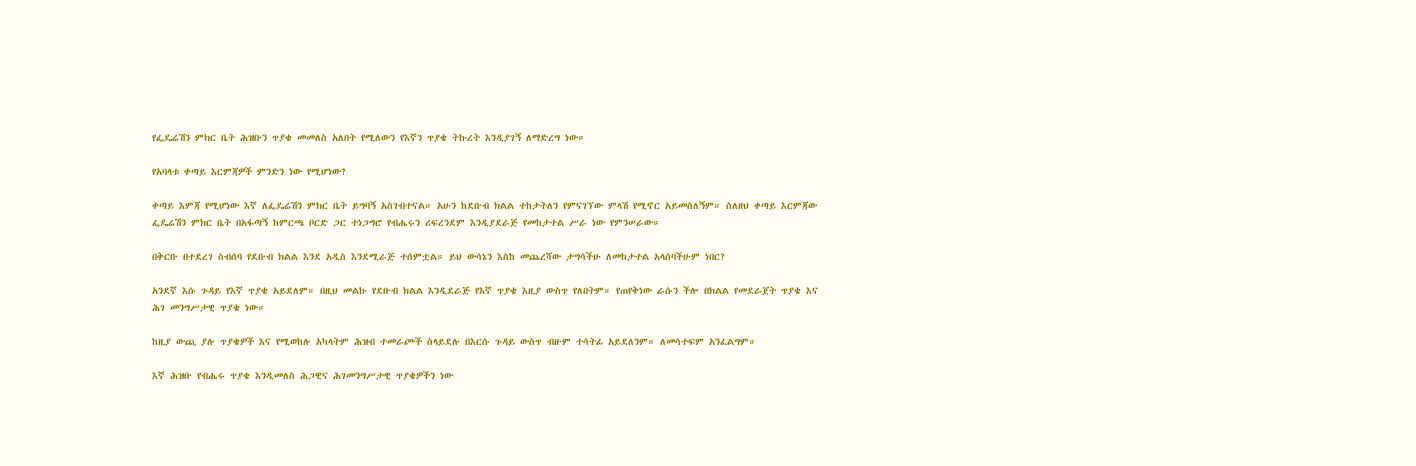የፌዴሬሽን ምክር ቤት ሕዝቡን ጥያቄ መመለስ አለበት የሚለውን የእኛን ጥያቄ ትኩረት እንዲያገኝ ለማድረግ ነው።

የአባላቱ ቀጣይ እርምጃዎች ምንድን ነው የሚሆነው?

ቀጣይ እምጃ የሚሆነው እኛ ለፌዴሬሽን ምክር ቤት ይግባኝ አስገብተናል። አሁን ከደቡብ ክልል ተከታትለን የምናገኘው ምላሽ የሚኖር አይመስለኝም። ስለዘህ ቀጣይ እርምጃው ፌዴሬሽን ምክር ቤት በአፋጣኝ ከምርጫ ቦርድ ጋር ተነጋግሮ የብሔሩን ሪፍረንደም እንዲያደራጅ የመከታተል ሥራ ነው የምንሠራው።

በቅርቡ በተደረገ ስብሰባ የደቡብ ክልል እንደ አዲስ እንደሚራጅ ተሰምቷል። ይህ ውሳኔን እስከ መጨረሻው ታግሳችሁ ለመከታተል አላሰባችሁም ነበር?

አንደኛ እሱ ጉዳይ የእኛ ጥያቄ አይደለም። በዚህ መልኩ የደቡብ ክልል እንዲደራጅ የእኛ ጥያቄ እዚያ ውስጥ የለበትም። የጠየቅነው ራሱን ችሎ በክልል የመደራጀት ጥያቄ እና ሕገ መንግሥታዊ ጥያቄ ነው።

ከዚያ ውጪ ያሉ ጥያቄዎች እና የሚወከሉ አካላትም ሕዝብ ተመራጮች ስላይደሉ በእርሱ ጉዳይ ውስጥ ብዙም ተሳትፊ አይደለንም። ለመሳተፍም አንፈልግም።

እኛ ሕዝቡ የብሔሩ ጥያቄ እንዲመለስ ሕጋዊና ሕገመንግሥታዊ ጥያቄዎችን ነው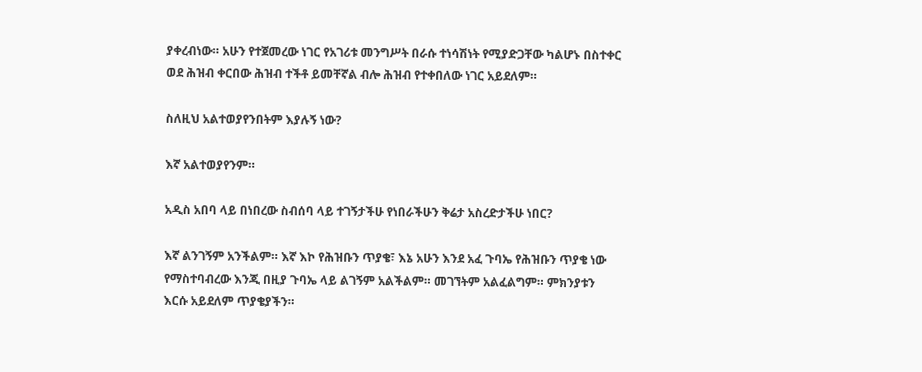ያቀረብነው። አሁን የተጀመረው ነገር የአገሪቱ መንግሥት በራሱ ተነሳሽነት የሚያድጋቸው ካልሆኑ በስተቀር ወደ ሕዝብ ቀርበው ሕዝብ ተችቶ ይመቸኛል ብሎ ሕዝብ የተቀበለው ነገር አይደለም።

ስለዚህ አልተወያየንበትም እያሉኝ ነው?

እኛ አልተወያየንም።

አዲስ አበባ ላይ በነበረው ስብሰባ ላይ ተገኝታችሁ የነበራችሁን ቅሬታ አስረድታችሁ ነበር?

እኛ ልንገኝም አንችልም። እኛ እኮ የሕዝቡን ጥያቄ፣ እኔ አሁን እንደ አፈ ጉባኤ የሕዝቡን ጥያቄ ነው የማስተባብረው እንጂ በዚያ ጉባኤ ላይ ልገኝም አልችልም። መገኘትም አልፈልግም። ምክንያቱን እርሱ አይደለም ጥያቄያችን።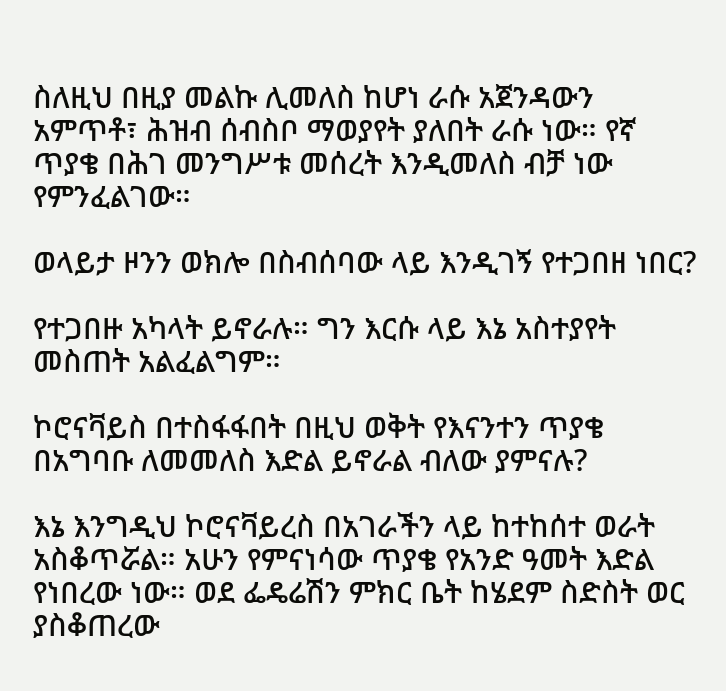ስለዚህ በዚያ መልኩ ሊመለስ ከሆነ ራሱ አጀንዳውን አምጥቶ፣ ሕዝብ ሰብስቦ ማወያየት ያለበት ራሱ ነው። የኛ ጥያቄ በሕገ መንግሥቱ መሰረት እንዲመለስ ብቻ ነው የምንፈልገው።

ወላይታ ዞንን ወክሎ በስብሰባው ላይ እንዲገኝ የተጋበዘ ነበር?

የተጋበዙ አካላት ይኖራሉ። ግን እርሱ ላይ እኔ አስተያየት መስጠት አልፈልግም።

ኮሮናቫይስ በተስፋፋበት በዚህ ወቅት የእናንተን ጥያቄ በአግባቡ ለመመለስ እድል ይኖራል ብለው ያምናሉ?

እኔ እንግዲህ ኮሮናቫይረስ በአገራችን ላይ ከተከሰተ ወራት አስቆጥሯል። አሁን የምናነሳው ጥያቄ የአንድ ዓመት እድል የነበረው ነው። ወደ ፌዴሬሽን ምክር ቤት ከሄደም ስድስት ወር ያስቆጠረው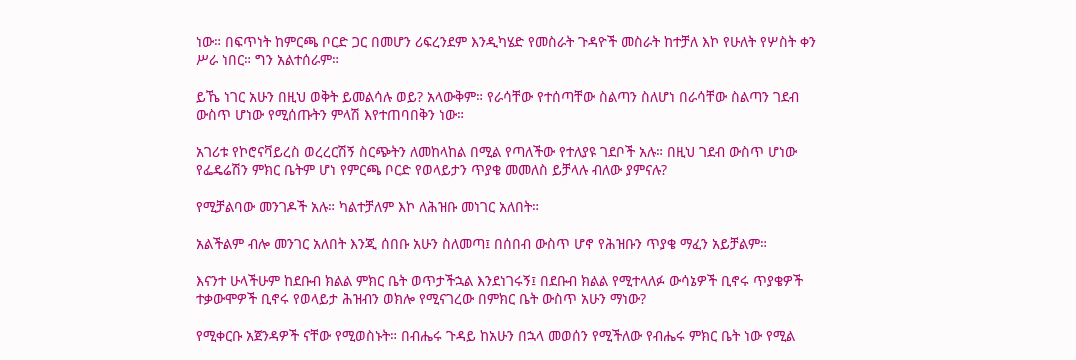ነው። በፍጥነት ከምርጫ ቦርድ ጋር በመሆን ሪፍረንደም እንዲካሄድ የመስራት ጉዳዮች መስራት ከተቻለ እኮ የሁለት የሦስት ቀን ሥራ ነበር። ግን አልተሰራም።

ይኼ ነገር አሁን በዚህ ወቅት ይመልሳሉ ወይ? አላውቅም። የራሳቸው የተሰጣቸው ስልጣን ስለሆነ በራሳቸው ስልጣን ገደብ ውስጥ ሆነው የሚሰጡትን ምላሽ እየተጠባበቅን ነው።

አገሪቱ የኮሮናቫይረስ ወረረርሽኝ ስርጭትን ለመከላከል በሚል የጣለችው የተለያዩ ገደቦች አሉ። በዚህ ገደብ ውስጥ ሆነው የፌዴሬሽን ምክር ቤትም ሆነ የምርጫ ቦርድ የወላይታን ጥያቄ መመለስ ይቻላሉ ብለው ያምናሉ?

የሚቻልባው መንገዶች አሉ። ካልተቻለም እኮ ለሕዝቡ መነገር አለበት።

አልችልም ብሎ መንገር አለበት እንጂ ሰበቡ አሁን ስለመጣ፤ በሰበብ ውስጥ ሆኖ የሕዝቡን ጥያቄ ማፈን አይቻልም።

እናንተ ሁላችሁም ከደቡብ ክልል ምክር ቤት ወጥታችኋል እንደነገሩኝ፤ በደቡብ ክልል የሚተላለፉ ውሳኔዎች ቢኖሩ ጥያቄዎች ተቃውሞዎች ቢኖሩ የወላይታ ሕዝብን ወክሎ የሚናገረው በምክር ቤት ውስጥ አሁን ማነው?

የሚቀርቡ አጀንዳዎች ናቸው የሚወስኑት። በብሔሩ ጉዳይ ከአሁን በኋላ መወሰን የሚችለው የብሔሩ ምክር ቤት ነው የሚል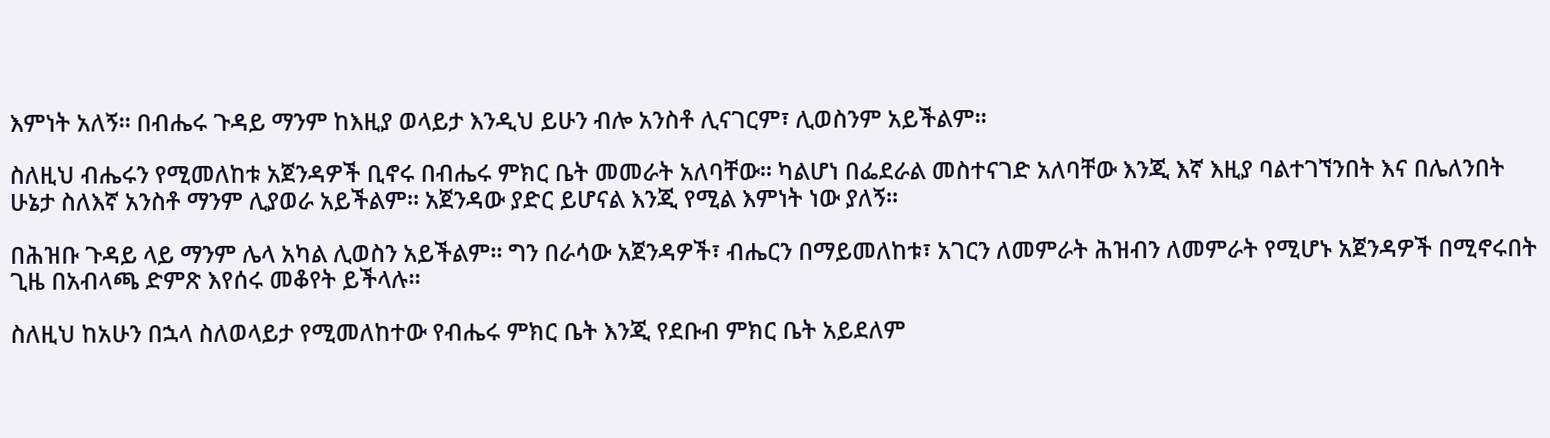እምነት አለኝ። በብሔሩ ጉዳይ ማንም ከእዚያ ወላይታ እንዲህ ይሁን ብሎ አንስቶ ሊናገርም፣ ሊወስንም አይችልም።

ስለዚህ ብሔሩን የሚመለከቱ አጀንዳዎች ቢኖሩ በብሔሩ ምክር ቤት መመራት አለባቸው። ካልሆነ በፌደራል መስተናገድ አለባቸው እንጂ እኛ እዚያ ባልተገኘንበት እና በሌለንበት ሁኔታ ስለእኛ አንስቶ ማንም ሊያወራ አይችልም። አጀንዳው ያድር ይሆናል እንጂ የሚል እምነት ነው ያለኝ።

በሕዝቡ ጉዳይ ላይ ማንም ሌላ አካል ሊወስን አይችልም። ግን በራሳው አጀንዳዎች፣ ብሔርን በማይመለከቱ፣ አገርን ለመምራት ሕዝብን ለመምራት የሚሆኑ አጀንዳዎች በሚኖሩበት ጊዜ በአብላጫ ድምጽ እየሰሩ መቆየት ይችላሉ።

ስለዚህ ከአሁን በኋላ ስለወላይታ የሚመለከተው የብሔሩ ምክር ቤት እንጂ የደቡብ ምክር ቤት አይደለም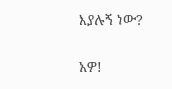እያሉኝ ነው?

አዎ!